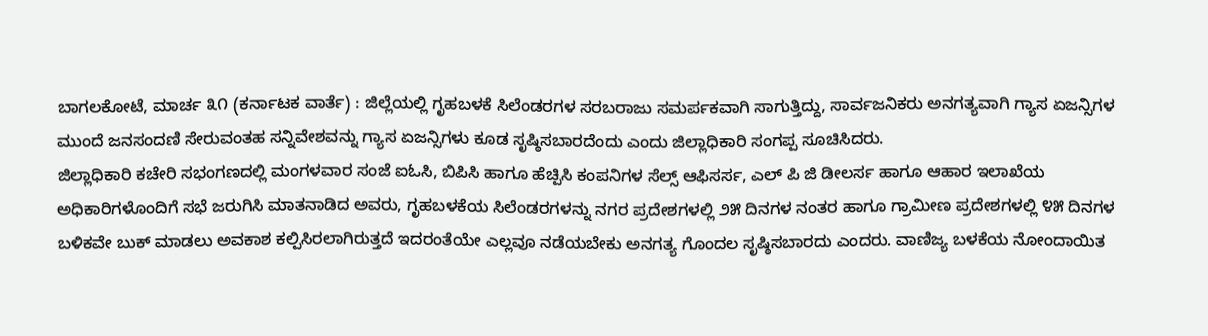ಬಾಗಲಕೋಟೆ, ಮಾರ್ಚ ೩೧ (ಕರ್ನಾಟಕ ವಾರ್ತೆ) : ಜಿಲ್ಲೆಯಲ್ಲಿ ಗೃಹಬಳಕೆ ಸಿಲೆಂಡರಗಳ ಸರಬರಾಜು ಸಮರ್ಪಕವಾಗಿ ಸಾಗುತ್ತಿದ್ದು, ಸಾರ್ವಜನಿಕರು ಅನಗತ್ಯವಾಗಿ ಗ್ಯಾಸ ಏಜನ್ಸಿಗಳ ಮುಂದೆ ಜನಸಂದಣಿ ಸೇರುವಂತಹ ಸನ್ನಿವೇಶವನ್ನು ಗ್ಯಾಸ ಏಜನ್ಸಿಗಳು ಕೂಡ ಸೃಷ್ಠಿಸಬಾರದೆಂದು ಎಂದು ಜಿಲ್ಲಾಧಿಕಾರಿ ಸಂಗಪ್ಪ ಸೂಚಿಸಿದರು.
ಜಿಲ್ಲಾಧಿಕಾರಿ ಕಚೇರಿ ಸಭಂಗಣದಲ್ಲಿ ಮಂಗಳವಾರ ಸಂಜೆ ಐಓಸಿ, ಬಿಪಿಸಿ ಹಾಗೂ ಹೆಚ್ಪಿಸಿ ಕಂಪನಿಗಳ ಸೆಲ್ಸ್ ಆಫಿಸರ್ಸ, ಎಲ್ ಪಿ ಜಿ ಡೀಲರ್ಸ ಹಾಗೂ ಆಹಾರ ಇಲಾಖೆಯ ಅಧಿಕಾರಿಗಳೊಂದಿಗೆ ಸಭೆ ಜರುಗಿಸಿ ಮಾತನಾಡಿದ ಅವರು, ಗೃಹಬಳಕೆಯ ಸಿಲೆಂಡರಗಳನ್ನು ನಗರ ಪ್ರದೇಶಗಳಲ್ಲಿ ೨೫ ದಿನಗಳ ನಂತರ ಹಾಗೂ ಗ್ರಾಮೀಣ ಪ್ರದೇಶಗಳಲ್ಲಿ ೪೫ ದಿನಗಳ ಬಳಿಕವೇ ಬುಕ್ ಮಾಡಲು ಅವಕಾಶ ಕಲ್ಪಿಸಿರಲಾಗಿರುತ್ತದೆ ಇದರಂತೆಯೇ ಎಲ್ಲವೂ ನಡೆಯಬೇಕು ಅನಗತ್ಯ ಗೊಂದಲ ಸೃಷ್ಠಿಸಬಾರದು ಎಂದರು. ವಾಣಿಜ್ಯ ಬಳಕೆಯ ನೋಂದಾಯಿತ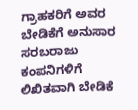ಗ್ರಾಹಕರಿಗೆ ಅವರ ಬೇಡಿಕೆಗೆ ಅನುಸಾರ ಸರಬರಾಜು ಕಂಪನಿಗಳಿಗೆ ಲಿಖಿತವಾಗಿ ಬೇಡಿಕೆ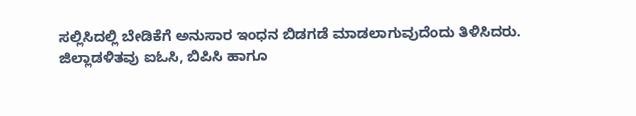ಸಲ್ಲಿಸಿದಲ್ಲಿ ಬೇಡಿಕೆಗೆ ಅನುಸಾರ ಇಂಧನ ಬಿಡಗಡೆ ಮಾಡಲಾಗುವುದೆಂದು ತಿಳಿಸಿದರು.
ಜಿಲ್ಲಾಡಳಿತವು ಐಓಸಿ, ಬಿಪಿಸಿ ಹಾಗೂ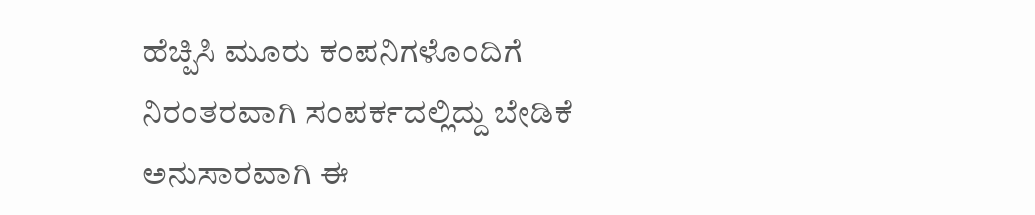ಹೆಚ್ಪಿಸಿ ಮೂರು ಕಂಪನಿಗಳೊಂದಿಗೆ ನಿರಂತರವಾಗಿ ಸಂಪರ್ಕದಲ್ಲಿದ್ದು ಬೇಡಿಕೆ ಅನುಸಾರವಾಗಿ ಈ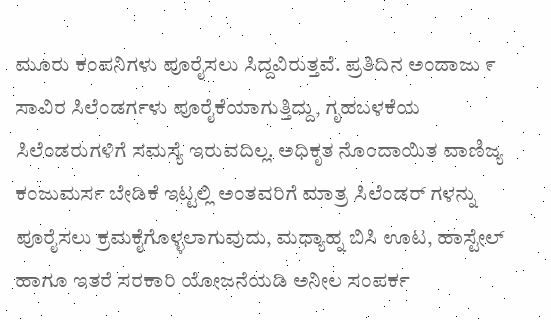ಮೂರು ಕಂಪನಿಗಳು ಪೂರೈಸಲು ಸಿದ್ದವಿರುತ್ತವೆ. ಪ್ರತಿದಿನ ಅಂದಾಜು ೯ ಸಾವಿರ ಸಿಲೆಂಡರ್ಗಳು ಪೂರೈಕೆಯಾಗುತ್ತಿದ್ದು, ಗೃಹಬಳಕೆಯ ಸಿಲೆಂಡರುಗಳಿಗೆ ಸಮಸ್ಯೆ ಇರುವದಿಲ್ಲ. ಅಧಿಕೃತ ನೊಂದಾಯಿತ ವಾಣಿಜ್ಯ ಕಂಜುಮರ್ಸ ಬೇಡಿಕೆ ಇಟ್ಟಲ್ಲಿ ಅಂತವರಿಗೆ ಮಾತ್ರ ಸಿಲೆಂಡರ್ ಗಳನ್ನು ಪೂರೈಸಲು ಕ್ರಮಕೈಗೊಳ್ಳಲಾಗುವುದು, ಮಧ್ಯಾಹ್ನ ಬಿಸಿ ಊಟ, ಹಾಸ್ಟೇಲ್ ಹಾಗೂ ಇತರೆ ಸರಕಾರಿ ಯೋಜನೆಯಡಿ ಅನೀಲ ಸಂಪರ್ಕ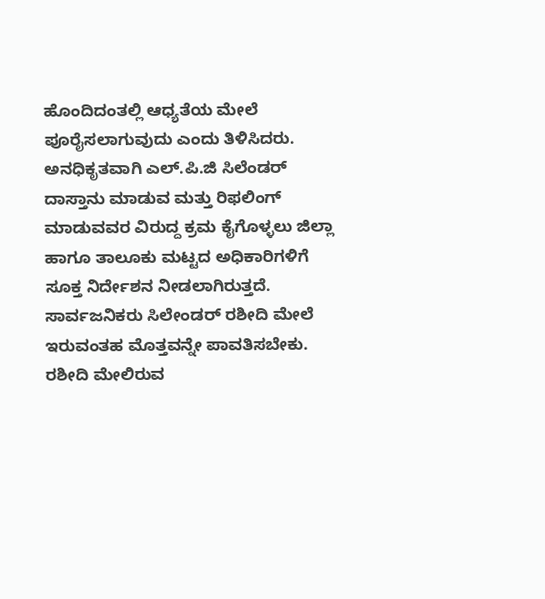ಹೊಂದಿದಂತಲ್ಲಿ ಆಧ್ಯತೆಯ ಮೇಲೆ ಪೂರೈಸಲಾಗುವುದು ಎಂದು ತಿಳಿಸಿದರು.
ಅನಧಿಕೃತವಾಗಿ ಎಲ್.ಪಿ.ಜಿ ಸಿಲೆಂಡರ್ ದಾಸ್ತಾನು ಮಾಡುವ ಮತ್ತು ರಿಫಲಿಂಗ್ ಮಾಡುವವರ ವಿರುದ್ದ ಕ್ರಮ ಕೈಗೊಳ್ಳಲು ಜಿಲ್ಲಾ ಹಾಗೂ ತಾಲೂಕು ಮಟ್ಟದ ಅಧಿಕಾರಿಗಳಿಗೆ ಸೂಕ್ತ ನಿರ್ದೇಶನ ನೀಡಲಾಗಿರುತ್ತದೆ. ಸಾರ್ವಜನಿಕರು ಸಿಲೇಂಡರ್ ರಶೀದಿ ಮೇಲೆ ಇರುವಂತಹ ಮೊತ್ತವನ್ನೇ ಪಾವತಿಸಬೇಕು. ರಶೀದಿ ಮೇಲಿರುವ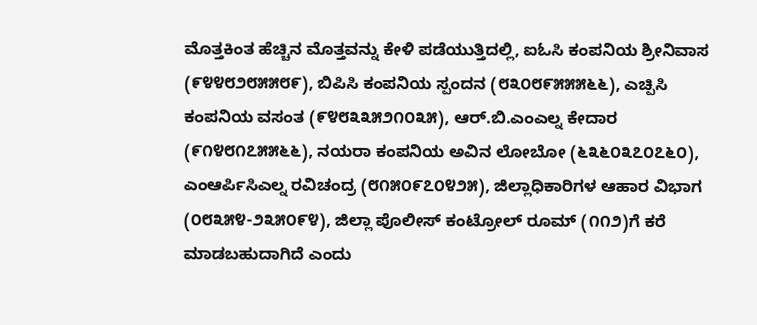ಮೊತ್ತಕಿಂತ ಹೆಚ್ಚಿನ ಮೊತ್ತವನ್ನು ಕೇಳಿ ಪಡೆಯುತ್ತಿದಲ್ಲಿ, ಐಓಸಿ ಕಂಪನಿಯ ಶ್ರೀನಿವಾಸ (೯೪೪೮೨೮೫೫೮೯), ಬಿಪಿಸಿ ಕಂಪನಿಯ ಸ್ಪಂದನ (೮೩೦೮೯೫೫೫೬೬), ಎಚ್ಪಿಸಿ ಕಂಪನಿಯ ವಸಂತ (೯೪೮೩೩೫೨೧೦೩೫), ಆರ್.ಬಿ.ಎಂಎಲ್ನ ಕೇದಾರ (೯೧೪೮೧೭೫೫೬೬), ನಯರಾ ಕಂಪನಿಯ ಅವಿನ ಲೋಬೋ (೬೩೬೦೩೭೦೭೬೦), ಎಂಆರ್ಪಿಸಿಎಲ್ನ ರವಿಚಂದ್ರ (೮೧೫೦೯೭೦೪೨೫), ಜಿಲ್ಲಾಧಿಕಾರಿಗಳ ಆಹಾರ ವಿಭಾಗ (೦೮೩೫೪-೨೩೫೦೯೪), ಜಿಲ್ಲಾ ಪೊಲೀಸ್ ಕಂಟ್ರೋಲ್ ರೂಮ್ (೧೧೨)ಗೆ ಕರೆ ಮಾಡಬಹುದಾಗಿದೆ ಎಂದು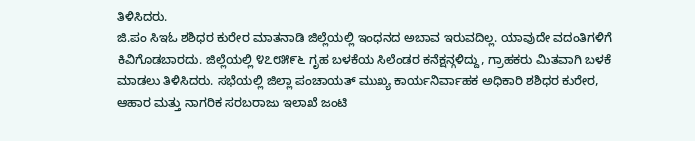ತಿಳಿಸಿದರು.
ಜಿ.ಪಂ ಸಿಇಓ ಶಶಿಧರ ಕುರೇರ ಮಾತನಾಡಿ ಜಿಲ್ಲೆಯಲ್ಲಿ ಇಂಧನದ ಅಬಾವ ಇರುವದಿಲ್ಲ. ಯಾವುದೇ ವದಂತಿಗಳಿಗೆ ಕಿವಿಗೊಡಬಾರದು. ಜಿಲ್ಲೆಯಲ್ಲಿ ೪೭೮೫೯೬ ಗೃಹ ಬಳಕೆಯ ಸಿಲೆಂಡರ ಕನೆಕ್ಷನ್ಗಳಿದ್ದು, ಗ್ರಾಹಕರು ಮಿತವಾಗಿ ಬಳಕೆ ಮಾಡಲು ತಿಳಿಸಿದರು. ಸಭೆಯಲ್ಲಿ ಜಿಲ್ಲಾ ಪಂಚಾಯತ್ ಮುಖ್ಯ ಕಾರ್ಯನಿರ್ವಾಹಕ ಅಧಿಕಾರಿ ಶಶಿಧರ ಕುರೇರ, ಆಹಾರ ಮತ್ತು ನಾಗರಿಕ ಸರಬರಾಜು ಇಲಾಖೆ ಜಂಟಿ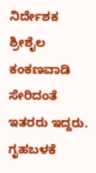ನಿರ್ದೇಶಕ ಶ್ರೀಶೈಲ ಕಂಕಣವಾಡಿ ಸೇರಿದಂತೆ ಇತರರು ಇದ್ದರು.
ಗೃಹಬಳಕೆ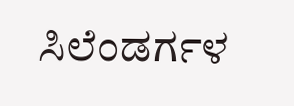ಸಿಲೆಂಡರ್ಗಳ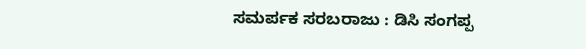ಸಮರ್ಪಕ ಸರಬರಾಜು : ಡಿಸಿ ಸಂಗಪ್ಪ